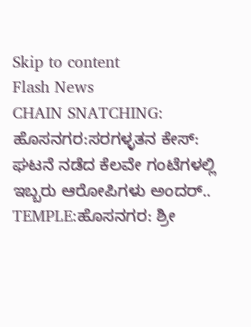Skip to content
Flash News
CHAIN SNATCHING: ಹೊಸನಗರ:ಸರಗಳ್ಳತನ ಕೇಸ್: ಘಟನೆ ನಡೆದ ಕೆಲವೇ ಗಂಟೆಗಳಲ್ಲಿ ಇಬ್ಬರು ಆರೋಪಿಗಳು ಅಂದರ್..
TEMPLE:ಹೊಸನಗರ: ಶ್ರೀ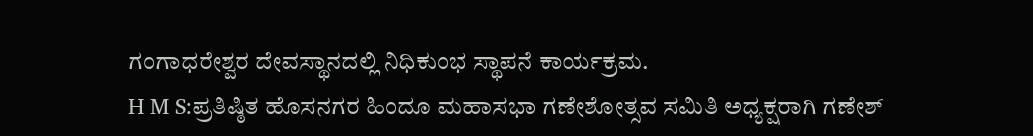ಗಂಗಾಧರೇಶ್ವರ ದೇವಸ್ಥಾನದಲ್ಲಿ ನಿಧಿಕುಂಭ ಸ್ಥಾಪನೆ ಕಾರ್ಯಕ್ರಮ.
H M S:ಪ್ರತಿಷ್ಠಿತ ಹೊಸನಗರ ಹಿಂದೂ ಮಹಾಸಭಾ ಗಣೇಶೋತ್ಸವ ಸಮಿತಿ ಅಧ್ಯಕ್ಷರಾಗಿ ಗಣೇಶ್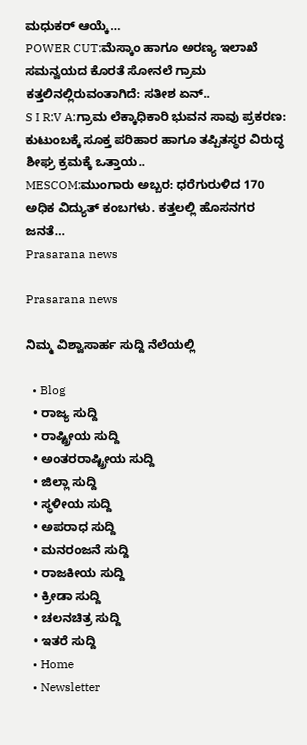ಮಧುಕರ್ ಆಯ್ಕೆ…
POWER CUT:ಮೆಸ್ಕಾಂ ಹಾಗೂ ಅರಣ್ಯ ಇಲಾಖೆ ಸಮನ್ವಯದ ಕೊರತೆ ಸೋನಲೆ ಗ್ರಾಮ ಕತ್ತಲಿನಲ್ಲಿರುವಂತಾಗಿದೆ: ಸತೀಶ ಏನ್..
S I R:V A:ಗ್ರಾಮ ಲೆಕ್ಕಾಧಿಕಾರಿ ಭುವನ ಸಾವು ಪ್ರಕರಣ: ಕುಟುಂಬಕ್ಕೆ ಸೂಕ್ತ ಪರಿಹಾರ ಹಾಗೂ ತಪ್ಪಿತಸ್ಥರ ವಿರುದ್ಧ ಶೀಘ್ರ ಕ್ರಮಕ್ಕೆ ಒತ್ತಾಯ..
MESCOM:ಮುಂಗಾರು ಅಬ್ಬರ: ಧರೆಗುರುಳಿದ 170 ಅಧಿಕ ವಿದ್ಯುತ್ ಕಂಬಗಳು. ಕತ್ತಲಲ್ಲಿ ಹೊಸನಗರ ಜನತೆ…
Prasarana news

Prasarana news

ನಿಮ್ಮ ವಿಶ್ವಾಸಾರ್ಹ ಸುದ್ದಿ ನೆಲೆಯಲ್ಲಿ

  • Blog
  • ರಾಜ್ಯ ಸುದ್ದಿ
  • ರಾಷ್ಟ್ರೀಯ ಸುದ್ದಿ
  • ಅಂತರರಾಷ್ಟ್ರೀಯ ಸುದ್ದಿ
  • ಜಿಲ್ಲಾ ಸುದ್ದಿ
  • ಸ್ಥಳೀಯ ಸುದ್ದಿ
  • ಅಪರಾಧ ಸುದ್ದಿ
  • ಮನರಂಜನೆ ಸುದ್ದಿ
  • ರಾಜಕೀಯ ಸುದ್ದಿ
  • ಕ್ರೀಡಾ ಸುದ್ದಿ
  • ಚಲನಚಿತ್ರ ಸುದ್ದಿ
  • ಇತರೆ ಸುದ್ದಿ
  • Home
  • Newsletter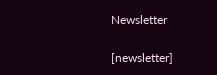Newsletter

[newsletter]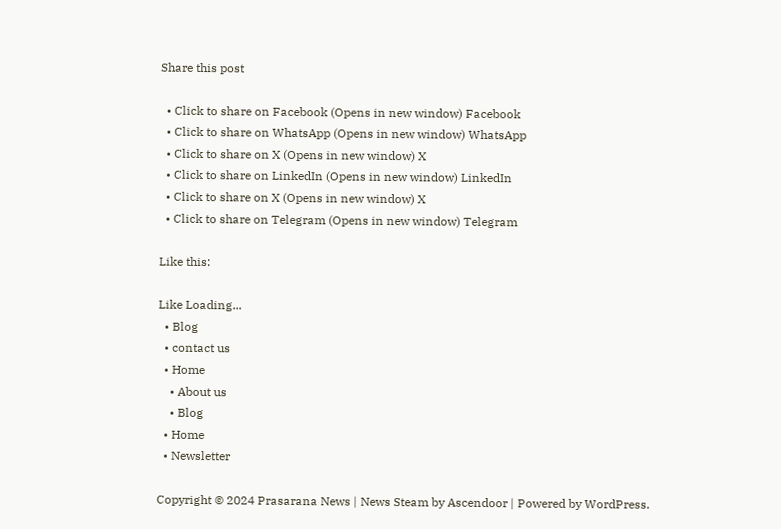Share this post

  • Click to share on Facebook (Opens in new window) Facebook
  • Click to share on WhatsApp (Opens in new window) WhatsApp
  • Click to share on X (Opens in new window) X
  • Click to share on LinkedIn (Opens in new window) LinkedIn
  • Click to share on X (Opens in new window) X
  • Click to share on Telegram (Opens in new window) Telegram

Like this:

Like Loading...
  • Blog
  • contact us
  • Home
    • About us
    • Blog
  • Home
  • Newsletter

Copyright © 2024 Prasarana News | News Steam by Ascendoor | Powered by WordPress.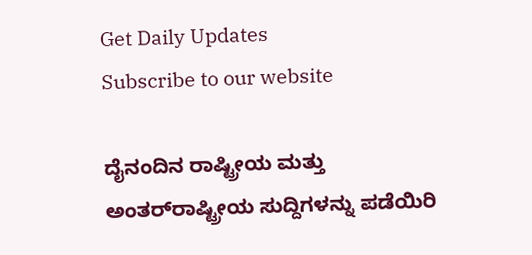Get Daily Updates
Subscribe to our website

ದೈನಂದಿನ ರಾಷ್ಟ್ರೀಯ ಮತ್ತು ಅಂತರ್‌ರಾಷ್ಟ್ರೀಯ ಸುದ್ದಿಗಳನ್ನು ಪಡೆಯಿರಿ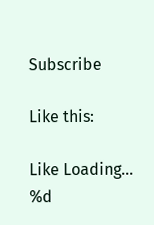Subscribe

Like this:

Like Loading...
%d